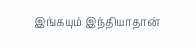இங்கயும் இந்தியாதான்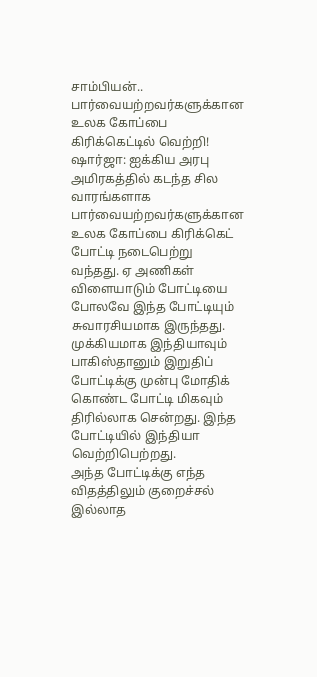சாம்பியன்.. பார்வையற்றவர்களுக்கான உலக கோப்பை கிரிக்கெட்டில் வெற்றி!
ஷார்ஜா: ஐக்கிய அரபு அமிரகத்தில் கடந்த சில வாரங்களாக பார்வையற்றவர்களுக்கான உலக கோப்பை கிரிக்கெட் போட்டி நடைபெற்று வந்தது. ஏ அணிகள் விளையாடும் போட்டியை போலவே இந்த போட்டியும் சுவாரசியமாக இருந்தது.
முக்கியமாக இந்தியாவும் பாகிஸ்தானும் இறுதிப் போட்டிக்கு முன்பு மோதிக் கொண்ட போட்டி மிகவும் திரில்லாக சென்றது. இந்த போட்டியில் இந்தியா வெற்றிபெற்றது.
அந்த போட்டிக்கு எந்த விதத்திலும் குறைச்சல் இல்லாத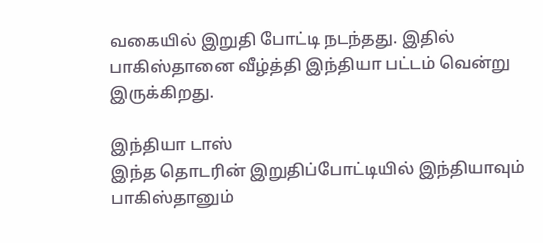வகையில் இறுதி போட்டி நடந்தது. இதில் பாகிஸ்தானை வீழ்த்தி இந்தியா பட்டம் வென்று இருக்கிறது.

இந்தியா டாஸ்
இந்த தொடரின் இறுதிப்போட்டியில் இந்தியாவும் பாகிஸ்தானும்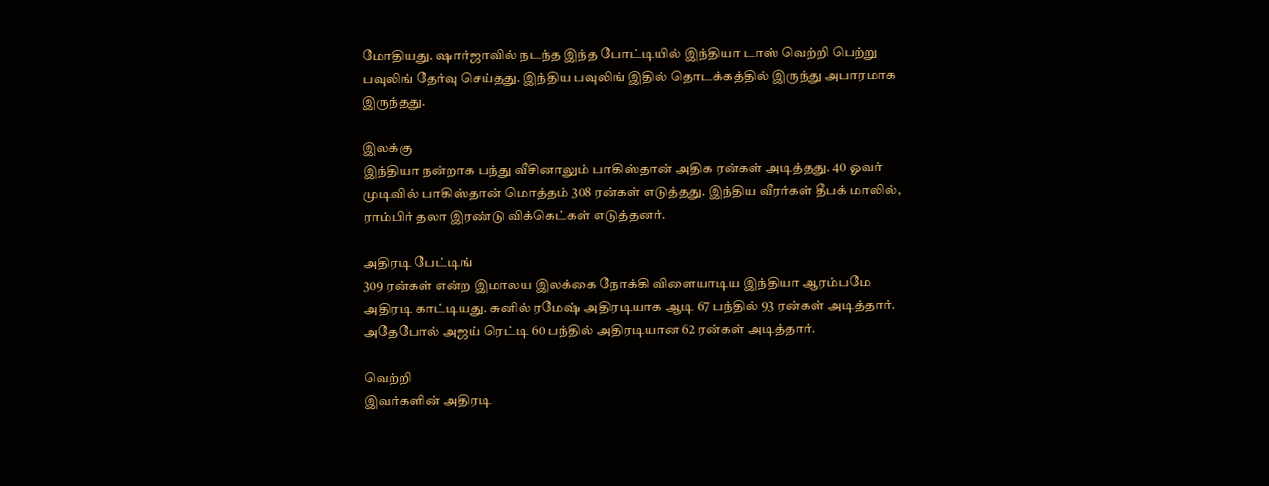மோதியது. ஷார்ஜாவில் நடந்த இந்த போட்டியில் இந்தியா டாஸ் வெற்றி பெற்று பவுலிங் தேர்வு செய்தது. இந்திய பவுலிங் இதில் தொடக்கத்தில் இருந்து அபாரமாக இருந்தது.

இலக்கு
இந்தியா நன்றாக பந்து வீசினாலும் பாகிஸ்தான் அதிக ரன்கள் அடித்தது. 40 ஓவர் முடிவில் பாகிஸ்தான் மொத்தம் 308 ரன்கள் எடுத்தது. இந்திய வீரர்கள் தீபக் மாலில், ராம்பிர் தலா இரண்டு விக்கெட்கள் எடுத்தனர்.

அதிரடி பேட்டிங்
309 ரன்கள் என்ற இமாலய இலக்கை நோக்கி விளையாடிய இந்தியா ஆரம்பமே அதிரடி காட்டியது. சுனில் ரமேஷ் அதிரடியாக ஆடி 67 பந்தில் 93 ரன்கள் அடித்தார். அதேபோல் அஜய் ரெட்டி 60 பந்தில் அதிரடியான 62 ரன்கள் அடித்தார்.

வெற்றி
இவர்களின் அதிரடி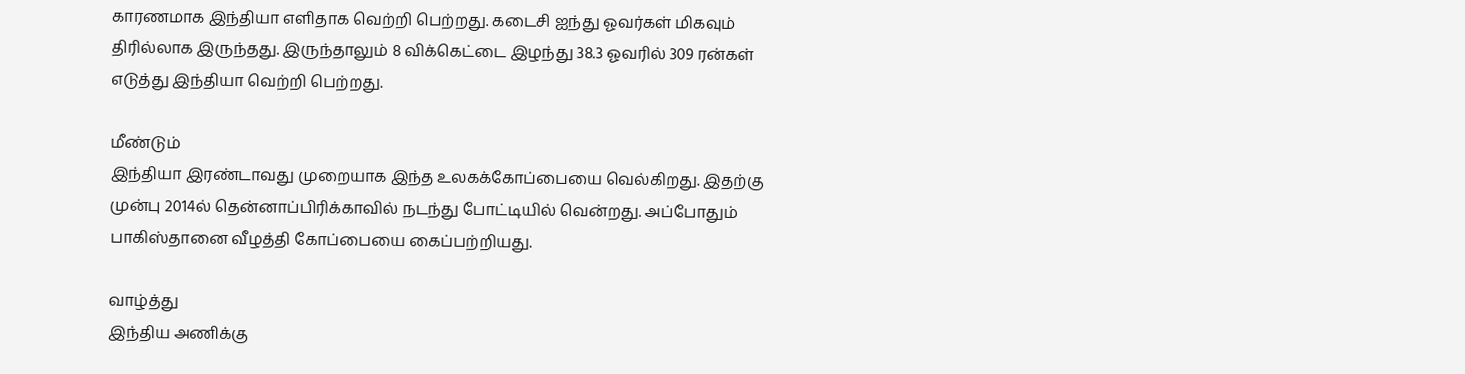காரணமாக இந்தியா எளிதாக வெற்றி பெற்றது. கடைசி ஐந்து ஓவர்கள் மிகவும் திரில்லாக இருந்தது. இருந்தாலும் 8 விக்கெட்டை இழந்து 38.3 ஓவரில் 309 ரன்கள் எடுத்து இந்தியா வெற்றி பெற்றது.

மீண்டும்
இந்தியா இரண்டாவது முறையாக இந்த உலகக்கோப்பையை வெல்கிறது. இதற்கு முன்பு 2014ல் தென்னாப்பிரிக்காவில் நடந்து போட்டியில் வென்றது. அப்போதும் பாகிஸ்தானை வீழத்தி கோப்பையை கைப்பற்றியது.

வாழ்த்து
இந்திய அணிக்கு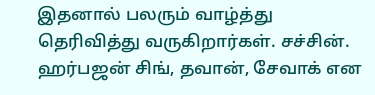இதனால் பலரும் வாழ்த்து தெரிவித்து வருகிறார்கள். சச்சின். ஹர்பஜன் சிங், தவான், சேவாக் என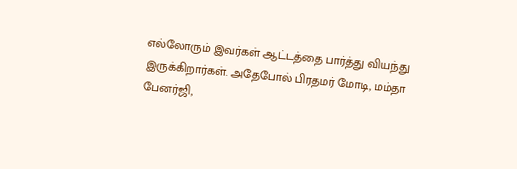எல்லோரும் இவர்கள் ஆட்டத்தை பார்த்து வியந்து இருக்கிறார்கள். அதேபோல் பிரதமர் மோடி, மம்தா பேனர்ஜி,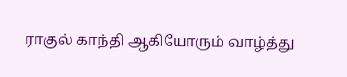ராகுல் காந்தி ஆகியோரும் வாழ்த்து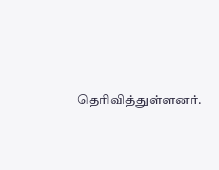தெரிவித்துள்ளனர்.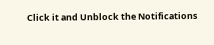Click it and Unblock the Notifications